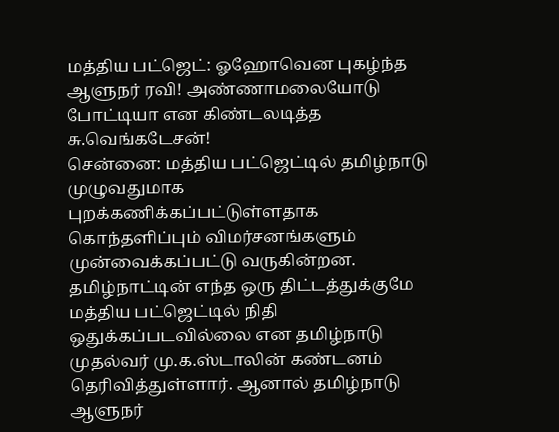மத்திய பட்ஜெட்: ஓஹோவென புகழ்ந்த ஆளுநர் ரவி! அண்ணாமலையோடு போட்டியா என கிண்டலடித்த சு.வெங்கடேசன்!
சென்னை: மத்திய பட்ஜெட்டில் தமிழ்நாடு முழுவதுமாக புறக்கணிக்கப்பட்டுள்ளதாக கொந்தளிப்பும் விமர்சனங்களும் முன்வைக்கப்பட்டு வருகின்றன. தமிழ்நாட்டின் எந்த ஒரு திட்டத்துக்குமே மத்திய பட்ஜெட்டில் நிதி ஒதுக்கப்படவில்லை என தமிழ்நாடு முதல்வர் மு.க.ஸ்டாலின் கண்டனம் தெரிவித்துள்ளார். ஆனால் தமிழ்நாடு ஆளுநர்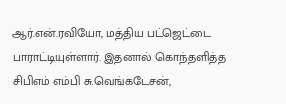ஆர்.என்.ரவியோ, மத்திய பட்ஜெட்டை பாராட்டியுள்ளார். இதனால் கொந்தளித்த சிபிஎம் எம்பி சு.வெங்கடேசன்,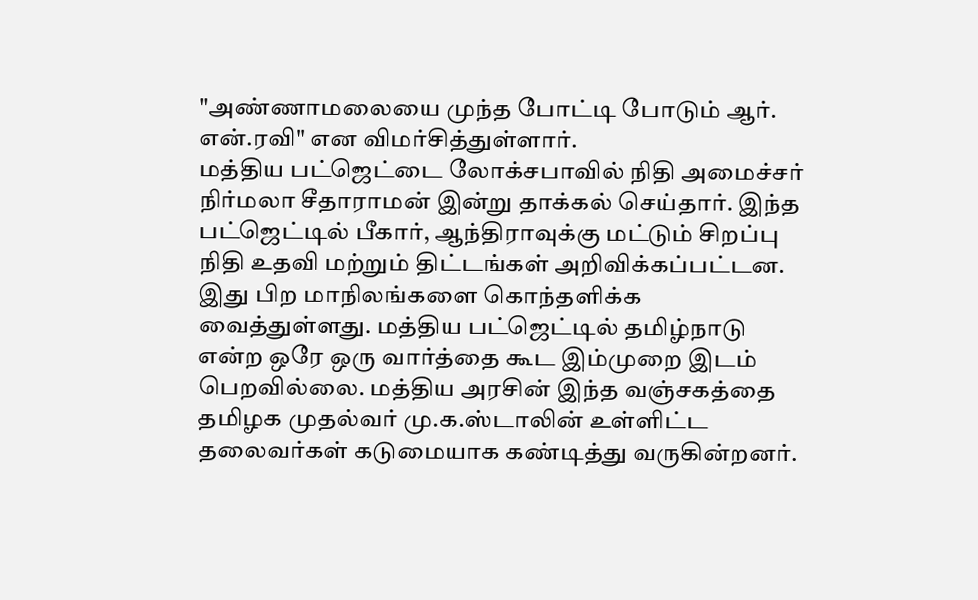"அண்ணாமலையை முந்த போட்டி போடும் ஆர். என்.ரவி" என விமர்சித்துள்ளார்.
மத்திய பட்ஜெட்டை லோக்சபாவில் நிதி அமைச்சர் நிர்மலா சீதாராமன் இன்று தாக்கல் செய்தார். இந்த பட்ஜெட்டில் பீகார், ஆந்திராவுக்கு மட்டும் சிறப்பு நிதி உதவி மற்றும் திட்டங்கள் அறிவிக்கப்பட்டன. இது பிற மாநிலங்களை கொந்தளிக்க வைத்துள்ளது. மத்திய பட்ஜெட்டில் தமிழ்நாடு என்ற ஒரே ஒரு வார்த்தை கூட இம்முறை இடம் பெறவில்லை. மத்திய அரசின் இந்த வஞ்சகத்தை தமிழக முதல்வர் மு.க.ஸ்டாலின் உள்ளிட்ட தலைவர்கள் கடுமையாக கண்டித்து வருகின்றனர்.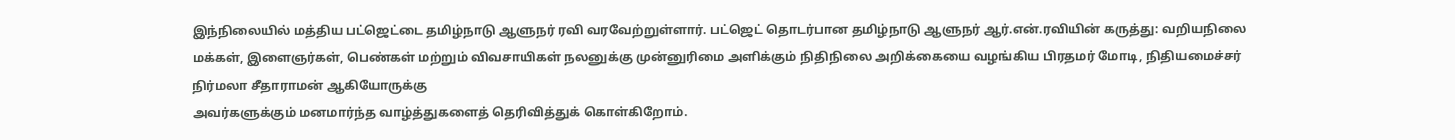இந்நிலையில் மத்திய பட்ஜெட்டை தமிழ்நாடு ஆளுநர் ரவி வரவேற்றுள்ளார். பட்ஜெட் தொடர்பான தமிழ்நாடு ஆளுநர் ஆர்.என்.ரவியின் கருத்து: வறியநிலை மக்கள், இளைஞர்கள், பெண்கள் மற்றும் விவசாயிகள் நலனுக்கு முன்னுரிமை அளிக்கும் நிதிநிலை அறிக்கையை வழங்கிய பிரதமர் மோடி, நிதியமைச்சர் நிர்மலா சீதாராமன் ஆகியோருக்கு
அவர்களுக்கும் மனமார்ந்த வாழ்த்துகளைத் தெரிவித்துக் கொள்கிறோம்.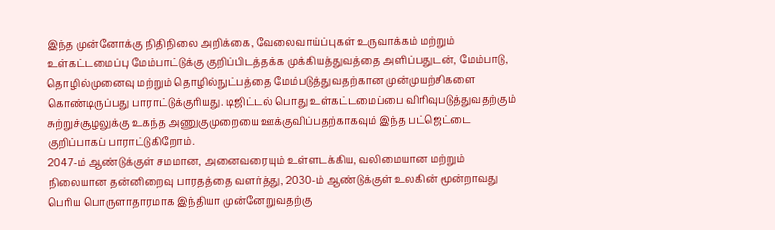இந்த முன்னோக்கு நிதிநிலை அறிக்கை, வேலைவாய்ப்புகள் உருவாக்கம் மற்றும் உள்கட்டமைப்பு மேம்பாட்டுக்கு குறிப்பிடத்தக்க முக்கியத்துவத்தை அளிப்பதுடன், மேம்பாடு, தொழில்முனைவு மற்றும் தொழில்நுட்பத்தை மேம்படுத்துவதற்கான முன்முயற்சிகளை கொண்டிருப்பது பாராட்டுக்குரியது. டிஜிட்டல் பொது உள்கட்டமைப்பை விரிவுபடுத்துவதற்கும் சுற்றுச்சூழலுக்கு உகந்த அணுகுமுறையை ஊக்குவிப்பதற்காகவும் இந்த பட்ஜெட்டை குறிப்பாகப் பாராட்டுகிறோம்.
2047-ம் ஆண்டுக்குள் சமமான, அனைவரையும் உள்ளடக்கிய, வலிமையான மற்றும் நிலையான தன்னிறைவு பாரதத்தை வளர்த்து, 2030-ம் ஆண்டுக்குள் உலகின் மூன்றாவது பெரிய பொருளாதாரமாக இந்தியா முன்னேறுவதற்கு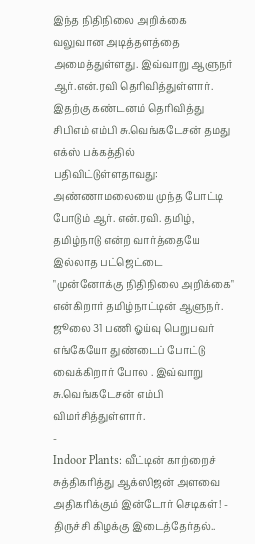இந்த நிதிநிலை அறிக்கை வலுவான அடித்தளத்தை அமைத்துள்ளது. இவ்வாறு ஆளுநர் ஆர்.என்.ரவி தெரிவித்துள்ளார்.
இதற்கு கண்டனம் தெரிவித்து சிபிஎம் எம்பி சு.வெங்கடேசன் தமது எக்ஸ் பக்கத்தில் பதிவிட்டுள்ளதாவது: அண்ணாமலையை முந்த போட்டி போடும் ஆர். என்.ரவி. தமிழ், தமிழ்நாடு என்ற வார்த்தையே இல்லாத பட்ஜெட்டை "முன்னோக்கு நிதிநிலை அறிக்கை" என்கிறார் தமிழ்நாட்டின் ஆளுநர்.
ஜூலை 31 பணி ஓய்வு பெறுபவர் எங்கேயோ துண்டைப் போட்டு வைக்கிறார் போல . இவ்வாறு சு.வெங்கடேசன் எம்பி விமர்சித்துள்ளார்.
-
Indoor Plants: வீட்டின் காற்றைச் சுத்திகரித்து ஆக்ஸிஜன் அளவை அதிகரிக்கும் இன்டோர் செடிகள்! -
திருச்சி கிழக்கு இடைத்தேர்தல்..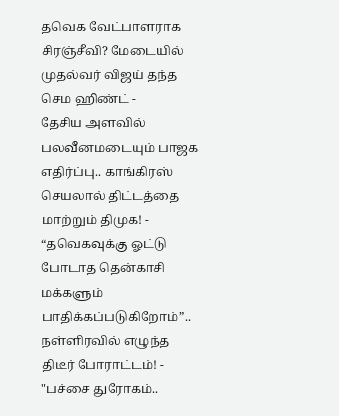தவெக வேட்பாளராக சிரஞ்சீவி? மேடையில் முதல்வர் விஜய் தந்த செம ஹிண்ட் -
தேசிய அளவில் பலவீனமடையும் பாஜக எதிர்ப்பு.. காங்கிரஸ் செயலால் திட்டத்தை மாற்றும் திமுக! -
“தவெகவுக்கு ஓட்டு போடாத தென்காசி மக்களும் பாதிக்கப்படுகிறோம்”.. நள்ளிரவில் எழுந்த திடீர் போராட்டம்! -
"பச்சை துரோகம்..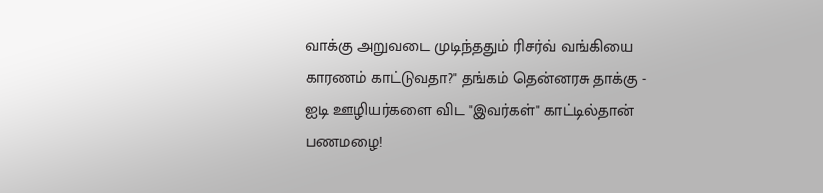வாக்கு அறுவடை முடிந்ததும் ரிசர்வ் வங்கியை காரணம் காட்டுவதா?" தங்கம் தென்னரசு தாக்கு -
ஐடி ஊழியர்களை விட "இவர்கள்" காட்டில்தான் பணமழை!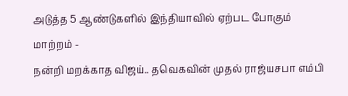அடுத்த 5 ஆண்டுகளில் இந்தியாவில் ஏற்பட போகும் மாற்றம் -
நன்றி மறக்காத விஜய்.. தவெகவின் முதல் ராஜ்யசபா எம்பி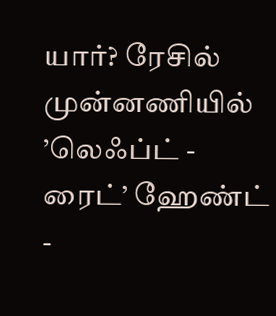யார்? ரேசில் முன்னணியில் ’லெஃப்ட் - ரைட்’ ஹேண்ட் -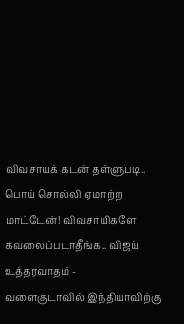விவசாயக் கடன் தள்ளுபடி.. பொய் சொல்லி ஏமாற்ற மாட்டேன்! விவசாயிகளே கவலைப்படாதீங்க.. விஜய் உத்தரவாதம் -
வளைகுடாவில் இந்தியாவிற்கு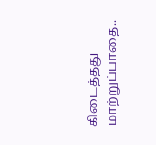கிடைத்தது மாற்றுப்பாதை..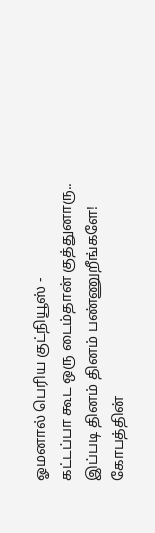ஓமனால் பெரிய குட்நியூஸ் -
கட்டப்பா கூட ஒரு டைம்தான் குத்துனாரு.. இப்படி தினம் தினம் பண்ணுறீங்களே! கோபத்தின்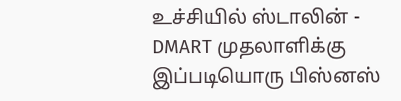உச்சியில் ஸ்டாலின் -
DMART முதலாளிக்கு இப்படியொரு பிஸ்னஸ்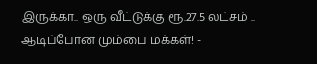இருக்கா.. ஒரு வீட்டுக்கு ரூ.27.5 லட்சம் .. ஆடிப்போன மும்பை மக்கள்! -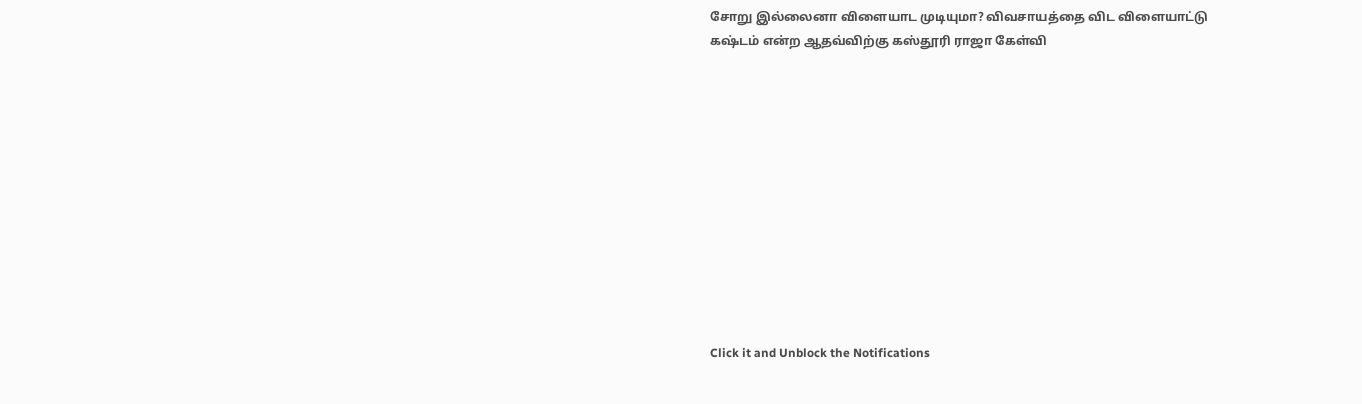சோறு இல்லைனா விளையாட முடியுமா? விவசாயத்தை விட விளையாட்டு கஷ்டம் என்ற ஆதவ்விற்கு கஸ்தூரி ராஜா கேள்வி












Click it and Unblock the Notifications